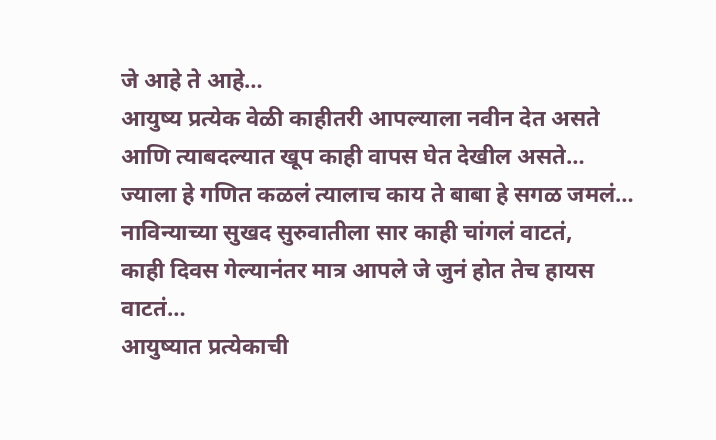जे आहे ते आहे…
आयुष्य प्रत्येक वेळी काहीतरी आपल्याला नवीन देत असते आणि त्याबदल्यात खूप काही वापस घेत देखील असते…
ज्याला हे गणित कळलं त्यालाच काय ते बाबा हे सगळ जमलं…
नाविन्याच्या सुखद सुरुवातीला सार काही चांगलं वाटतं,
काही दिवस गेल्यानंतर मात्र आपले जे जुनं होत तेच हायस वाटतं…
आयुष्यात प्रत्येकाची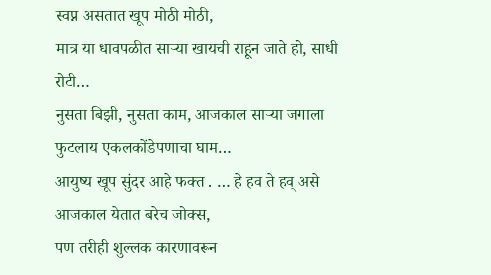स्वप्न असतात खूप मोठी मोठी,
मात्र या धावपळीत साऱ्या खायची राहून जाते हो, साधी रोटी…
नुसता बिझी, नुसता काम, आजकाल साऱ्या जगाला फुटलाय एकलकोंडेपणाचा घाम…
आयुष्य खूप सुंदर आहे फक्त . … हे हव ते हव् असे आजकाल येतात बरेच जोक्स,
पण तरीही शुल्लक कारणावरून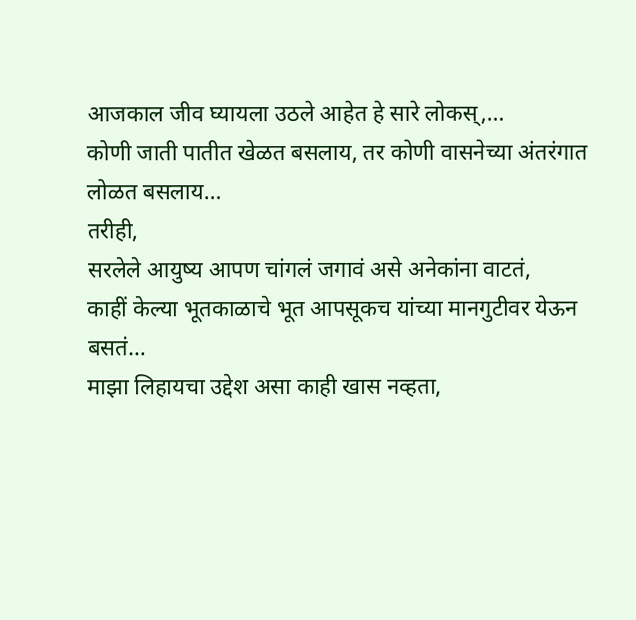आजकाल जीव घ्यायला उठले आहेत हे सारे लोकस्,…
कोणी जाती पातीत खेळत बसलाय, तर कोणी वासनेच्या अंतरंगात लोळत बसलाय…
तरीही,
सरलेले आयुष्य आपण चांगलं जगावं असे अनेकांना वाटतं,
काहीं केल्या भूतकाळाचे भूत आपसूकच यांच्या मानगुटीवर येऊन बसतं…
माझा लिहायचा उद्देश असा काही खास नव्हता,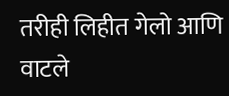तरीही लिहीत गेलो आणि वाटले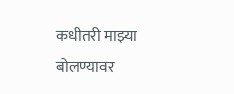कधीतरी माझ्या बोलण्यावर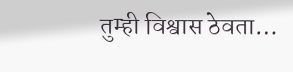तुम्ही विश्वास ठेवता…